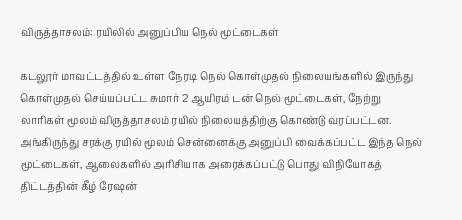விருத்தாசலம்: ரயிலில் அனுப்பிய நெல் மூட்டைகள்

கடலூர் மாவட்டத்தில் உள்ள நேரடி நெல் கொள்முதல் நிலையங்களில் இருந்து கொள்முதல் செய்யப்பட்ட சுமார் 2 ஆயிரம் டன் நெல் மூட்டைகள், நேற்று லாரிகள் மூலம் விருத்தாசலம் ரயில் நிலையத்திற்கு கொண்டு வரப்பட்டன. அங்கிருந்து சரக்கு ரயில் மூலம் சென்னைக்கு அனுப்பி வைக்கப்பட்ட இந்த நெல் மூட்டைகள், ஆலைகளில் அரிசியாக அரைக்கப்பட்டு பொது விநியோகத் திட்டத்தின் கீழ் ரேஷன்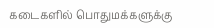கடைகளில் பொதுமக்களுக்கு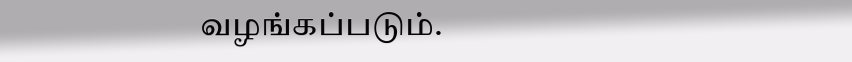வழங்கப்படும்.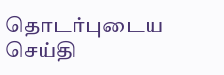தொடர்புடைய செய்தி